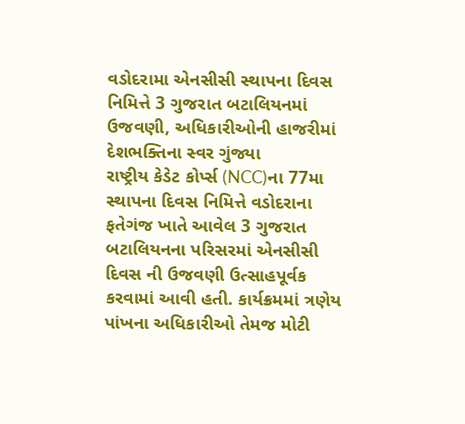વડોદરામા એનસીસી સ્થાપના દિવસ નિમિત્તે 3 ગુજરાત બટાલિયનમાં ઉજવણી, અધિકારીઓની હાજરીમાં દેશભક્તિના સ્વર ગુંજ્યા
રાષ્ટ્રીય કેડેટ કોર્પ્સ (NCC)ના 77મા સ્થાપના દિવસ નિમિત્તે વડોદરાના ફતેગંજ ખાતે આવેલ 3 ગુજરાત બટાલિયનના પરિસરમાં એનસીસી દિવસ ની ઉજવણી ઉત્સાહપૂર્વક કરવામાં આવી હતી. કાર્યક્રમમાં ત્રણેય પાંખના અધિકારીઓ તેમજ મોટી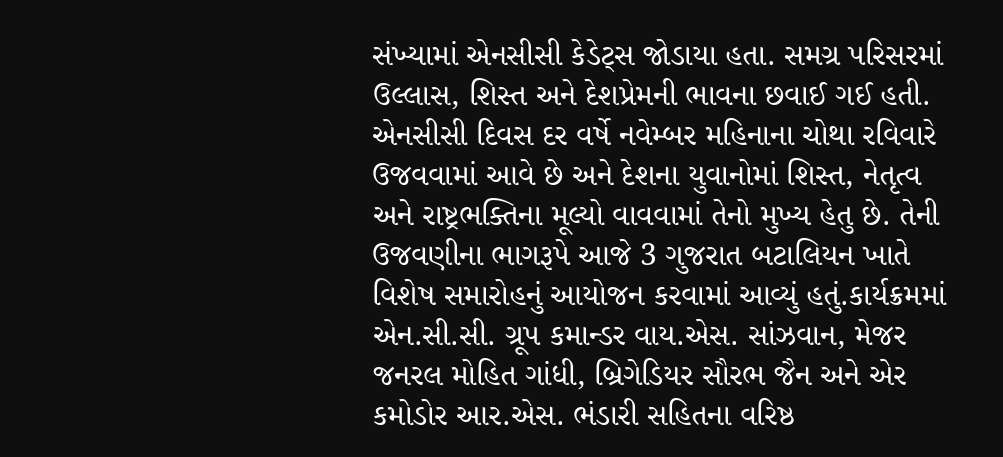સંખ્યામાં એનસીસી કેડેટ્સ જોડાયા હતા. સમગ્ર પરિસરમાં ઉલ્લાસ, શિસ્ત અને દેશપ્રેમની ભાવના છવાઈ ગઈ હતી.
એનસીસી દિવસ દર વર્ષે નવેમ્બર મહિનાના ચોથા રવિવારે ઉજવવામાં આવે છે અને દેશના યુવાનોમાં શિસ્ત, નેતૃત્વ અને રાષ્ટ્રભક્તિના મૂલ્યો વાવવામાં તેનો મુખ્ય હેતુ છે. તેની ઉજવણીના ભાગરૂપે આજે 3 ગુજરાત બટાલિયન ખાતે વિશેષ સમારોહનું આયોજન કરવામાં આવ્યું હતું.કાર્યક્રમમાં એન.સી.સી. ગ્રૂપ કમાન્ડર વાય.એસ. સાંઝવાન, મેજર જનરલ મોહિત ગાંધી, બ્રિગેડિયર સૌરભ જૈન અને એર કમોડોર આર.એસ. ભંડારી સહિતના વરિષ્ઠ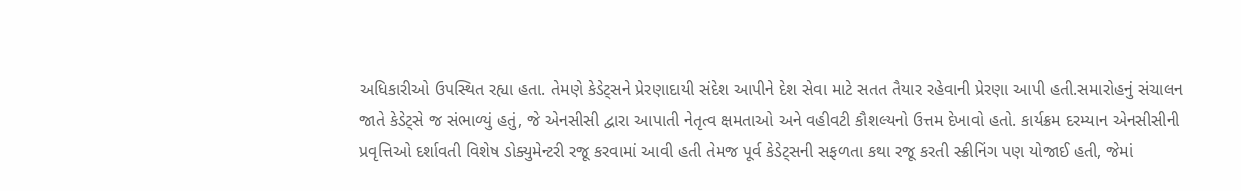અધિકારીઓ ઉપસ્થિત રહ્યા હતા. તેમણે કેડેટ્સને પ્રેરણાદાયી સંદેશ આપીને દેશ સેવા માટે સતત તૈયાર રહેવાની પ્રેરણા આપી હતી.સમારોહનું સંચાલન જાતે કેડેટ્સે જ સંભાળ્યું હતું, જે એનસીસી દ્વારા આપાતી નેતૃત્વ ક્ષમતાઓ અને વહીવટી કૌશલ્યનો ઉત્તમ દેખાવો હતો. કાર્યક્રમ દરમ્યાન એનસીસીની પ્રવૃત્તિઓ દર્શાવતી વિશેષ ડોક્યુમેન્ટરી રજૂ કરવામાં આવી હતી તેમજ પૂર્વ કેડેટ્સની સફળતા કથા રજૂ કરતી સ્ક્રીનિંગ પણ યોજાઈ હતી, જેમાં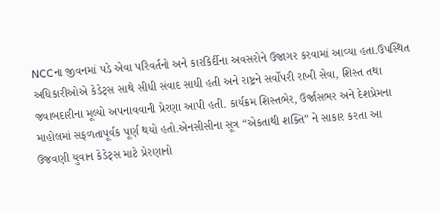NCCના જીવનમાં પડે એવા પરિવર્તનો અને કારકિર્દીના અવસરોને ઉજાગર કરવામાં આવ્યા હતા.ઉપસ્થિત અધિકારીઓએ કેડેટ્સ સાથે સીધી સંવાદ સાધી હતી અને રાષ્ટ્રને સર્વોપરી રાખી સેવા, શિસ્ત તથા જવાબદારીના મૂલ્યો અપનાવવાની પ્રેરણા આપી હતી. કાર્યક્રમ શિસ્તભેર, ઉર્જાસભર અને દેશપ્રેમના માહોલમાં સફળતાપૂર્વક પૂર્ણ થયો હતો.એનસીસીના સૂત્ર “એકતાથી શક્તિ” ને સાકાર કરતા આ ઉજવણી યુવાન કેડેટ્સ માટે પ્રેરણાનો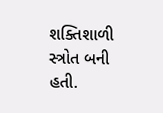શક્તિશાળી સ્ત્રોત બની હતી.